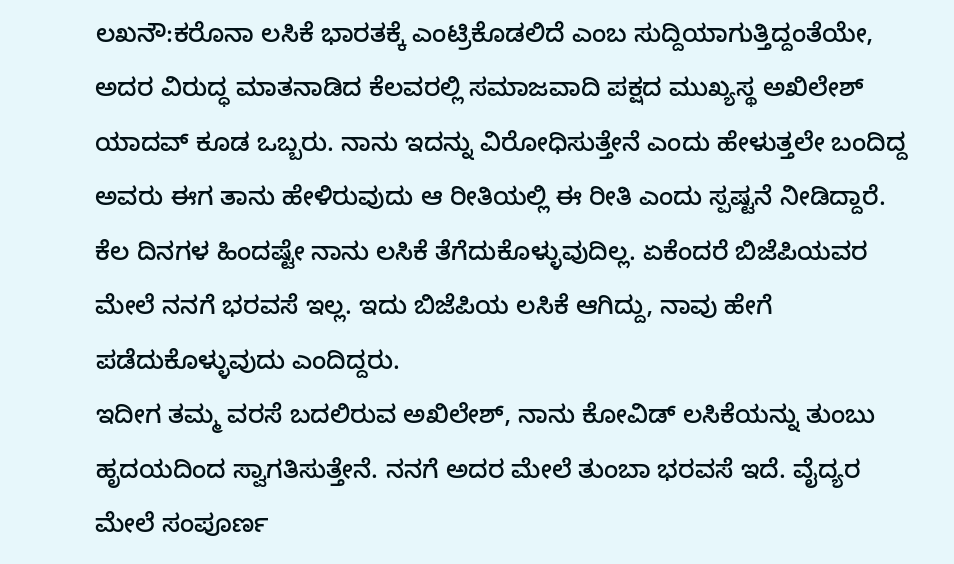ಲಖನೌ:ಕರೊನಾ ಲಸಿಕೆ ಭಾರತಕ್ಕೆ ಎಂಟ್ರಿಕೊಡಲಿದೆ ಎಂಬ ಸುದ್ದಿಯಾಗುತ್ತಿದ್ದಂತೆಯೇ, ಅದರ ವಿರುದ್ಧ ಮಾತನಾಡಿದ ಕೆಲವರಲ್ಲಿ ಸಮಾಜವಾದಿ ಪಕ್ಷದ ಮುಖ್ಯಸ್ಥ ಅಖಿಲೇಶ್ ಯಾದವ್ ಕೂಡ ಒಬ್ಬರು. ನಾನು ಇದನ್ನು ವಿರೋಧಿಸುತ್ತೇನೆ ಎಂದು ಹೇಳುತ್ತಲೇ ಬಂದಿದ್ದ ಅವರು ಈಗ ತಾನು ಹೇಳಿರುವುದು ಆ ರೀತಿಯಲ್ಲಿ ಈ ರೀತಿ ಎಂದು ಸ್ಪಷ್ಟನೆ ನೀಡಿದ್ದಾರೆ.
ಕೆಲ ದಿನಗಳ ಹಿಂದಷ್ಟೇ ನಾನು ಲಸಿಕೆ ತೆಗೆದುಕೊಳ್ಳುವುದಿಲ್ಲ. ಏಕೆಂದರೆ ಬಿಜೆಪಿಯವರ ಮೇಲೆ ನನಗೆ ಭರವಸೆ ಇಲ್ಲ. ಇದು ಬಿಜೆಪಿಯ ಲಸಿಕೆ ಆಗಿದ್ದು, ನಾವು ಹೇಗೆ ಪಡೆದುಕೊಳ್ಳುವುದು ಎಂದಿದ್ದರು.
ಇದೀಗ ತಮ್ಮ ವರಸೆ ಬದಲಿರುವ ಅಖಿಲೇಶ್, ನಾನು ಕೋವಿಡ್ ಲಸಿಕೆಯನ್ನು ತುಂಬು ಹೃದಯದಿಂದ ಸ್ವಾಗತಿಸುತ್ತೇನೆ. ನನಗೆ ಅದರ ಮೇಲೆ ತುಂಬಾ ಭರವಸೆ ಇದೆ. ವೈದ್ಯರ ಮೇಲೆ ಸಂಪೂರ್ಣ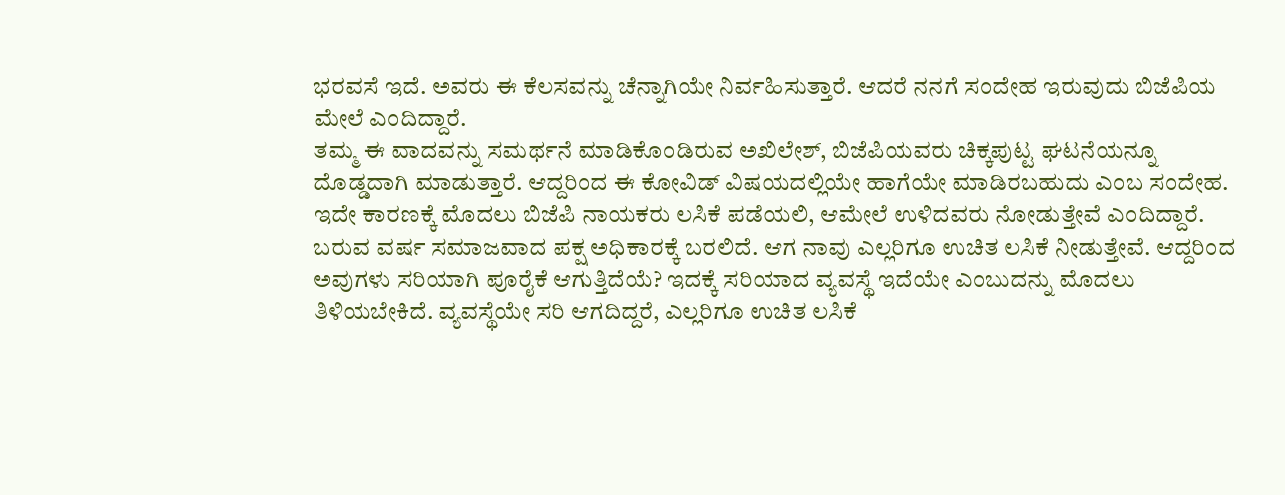ಭರವಸೆ ಇದೆ. ಅವರು ಈ ಕೆಲಸವನ್ನು ಚೆನ್ನಾಗಿಯೇ ನಿರ್ವಹಿಸುತ್ತಾರೆ. ಆದರೆ ನನಗೆ ಸಂದೇಹ ಇರುವುದು ಬಿಜೆಪಿಯ ಮೇಲೆ ಎಂದಿದ್ದಾರೆ.
ತಮ್ಮ ಈ ವಾದವನ್ನು ಸಮರ್ಥನೆ ಮಾಡಿಕೊಂಡಿರುವ ಅಖಿಲೇಶ್, ಬಿಜೆಪಿಯವರು ಚಿಕ್ಕಪುಟ್ಟ ಘಟನೆಯನ್ನೂ ದೊಡ್ಡದಾಗಿ ಮಾಡುತ್ತಾರೆ. ಆದ್ದರಿಂದ ಈ ಕೋವಿಡ್ ವಿಷಯದಲ್ಲಿಯೇ ಹಾಗೆಯೇ ಮಾಡಿರಬಹುದು ಎಂಬ ಸಂದೇಹ. ಇದೇ ಕಾರಣಕ್ಕೆ ಮೊದಲು ಬಿಜೆಪಿ ನಾಯಕರು ಲಸಿಕೆ ಪಡೆಯಲಿ, ಆಮೇಲೆ ಉಳಿದವರು ನೋಡುತ್ತೇವೆ ಎಂದಿದ್ದಾರೆ.
ಬರುವ ವರ್ಷ ಸಮಾಜವಾದ ಪಕ್ಷ ಅಧಿಕಾರಕ್ಕೆ ಬರಲಿದೆ. ಆಗ ನಾವು ಎಲ್ಲರಿಗೂ ಉಚಿತ ಲಸಿಕೆ ನೀಡುತ್ತೇವೆ. ಆದ್ದರಿಂದ ಅವುಗಳು ಸರಿಯಾಗಿ ಪೂರೈಕೆ ಆಗುತ್ತಿದೆಯೆ? ಇದಕ್ಕೆ ಸರಿಯಾದ ವ್ಯವಸ್ಥೆ ಇದೆಯೇ ಎಂಬುದನ್ನು ಮೊದಲು ತಿಳಿಯಬೇಕಿದೆ. ವ್ಯವಸ್ಥೆಯೇ ಸರಿ ಆಗದಿದ್ದರೆ, ಎಲ್ಲರಿಗೂ ಉಚಿತ ಲಸಿಕೆ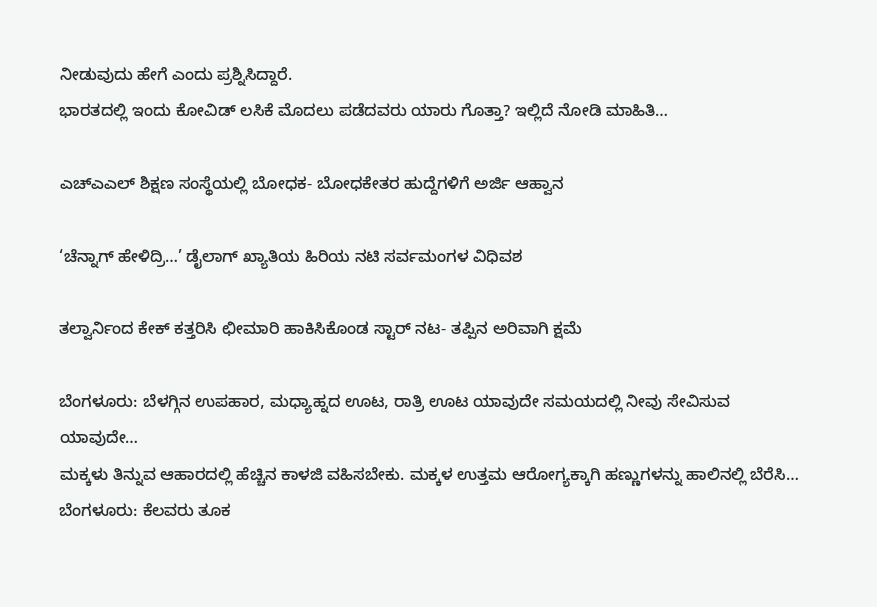ನೀಡುವುದು ಹೇಗೆ ಎಂದು ಪ್ರಶ್ನಿಸಿದ್ದಾರೆ.
ಭಾರತದಲ್ಲಿ ಇಂದು ಕೋವಿಡ್ ಲಸಿಕೆ ಮೊದಲು ಪಡೆದವರು ಯಾರು ಗೊತ್ತಾ? ಇಲ್ಲಿದೆ ನೋಡಿ ಮಾಹಿತಿ…

ಎಚ್‍ಎಎಲ್ ಶಿಕ್ಷಣ ಸಂಸ್ಥೆಯಲ್ಲಿ ಬೋಧಕ- ಬೋಧಕೇತರ ಹುದ್ದೆಗಳಿಗೆ ಅರ್ಜಿ ಆಹ್ವಾನ

‘ಚೆನ್ನಾಗ್ ಹೇಳಿದ್ರಿ…’ ಡೈಲಾಗ್ ಖ್ಯಾತಿಯ ಹಿರಿಯ ನಟಿ ಸರ್ವಮಂಗಳ ವಿಧಿವಶ

ತಲ್ವಾರ್ನಿಂದ ಕೇಕ್ ಕತ್ತರಿಸಿ ಛೀಮಾರಿ ಹಾಕಿಸಿಕೊಂಡ ಸ್ಟಾರ್ ನಟ- ತಪ್ಪಿನ ಅರಿವಾಗಿ ಕ್ಷಮೆ

ಬೆಂಗಳೂರು: ಬೆಳಗ್ಗಿನ ಉಪಹಾರ, ಮಧ್ಯಾಹ್ನದ ಊಟ, ರಾತ್ರಿ ಊಟ ಯಾವುದೇ ಸಮಯದಲ್ಲಿ ನೀವು ಸೇವಿಸುವ ಯಾವುದೇ…
ಮಕ್ಕಳು ತಿನ್ನುವ ಆಹಾರದಲ್ಲಿ ಹೆಚ್ಚಿನ ಕಾಳಜಿ ವಹಿಸಬೇಕು. ಮಕ್ಕಳ ಉತ್ತಮ ಆರೋಗ್ಯಕ್ಕಾಗಿ ಹಣ್ಣುಗಳನ್ನು ಹಾಲಿನಲ್ಲಿ ಬೆರೆಸಿ…
ಬೆಂಗಳೂರು: ಕೆಲವರು ತೂಕ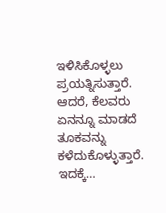ಇಳಿಸಿಕೊಳ್ಳಲು ಪ್ರಯತ್ನಿಸುತ್ತಾರೆ. ಆದರೆ, ಕೆಲವರು ಏನನ್ನೂ ಮಾಡದೆ ತೂಕವನ್ನು ಕಳೆದುಕೊಳ್ಳುತ್ತಾರೆ. ಇದಕ್ಕೆ…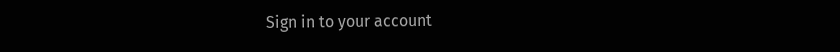Sign in to your account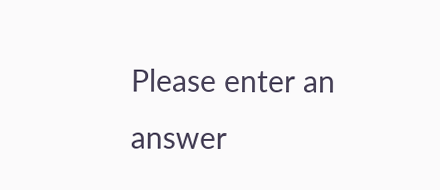Please enter an answer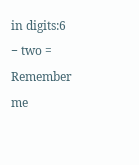in digits:6 − two =
Remember me